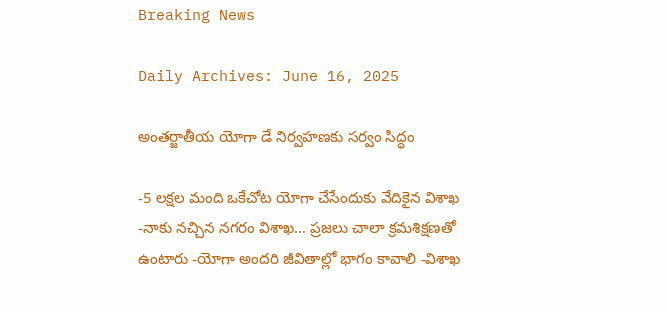Breaking News

Daily Archives: June 16, 2025

అంతర్జాతీయ యోగా డే నిర్వహణకు సర్వం సిద్ధం

-5 లక్షల మంది ఒకేచోట యోగా చేసేందుకు వేదికైన విశాఖ -నాకు నచ్చిన నగరం విశాఖ… ప్రజలు చాలా క్రమశిక్షణతో ఉంటారు -యోగా అందరి జీవితాల్లో భాగం కావాలి -విశాఖ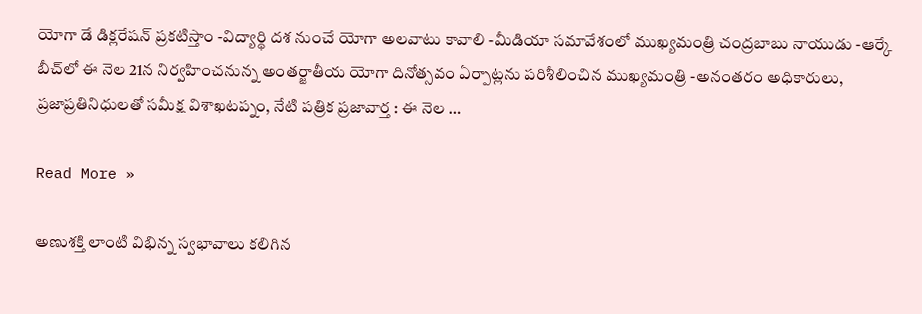యోగా డే డిక్లరేషన్ ప్రకటిస్తాం -విద్యార్థి దశ నుంచే యోగా అలవాటు కావాలి -మీడియా సమావేశంలో ముఖ్యమంత్రి చంద్రబాబు నాయుడు -ఆర్కే బీచ్‌లో ఈ నెల 21న నిర్వహించనున్న అంతర్జాతీయ యోగా దినోత్సవం ఏర్పాట్లను పరిశీలించిన ముఖ్యమంత్రి -అనంతరం అధికారులు, ప్రజాప్రతినిధులతో సమీక్ష విశాఖటప్నం, నేటి పత్రిక ప్రజావార్త : ఈ నెల …

Read More »

అణుశక్తి లాంటి విభిన్న స్వభావాలు కలిగిన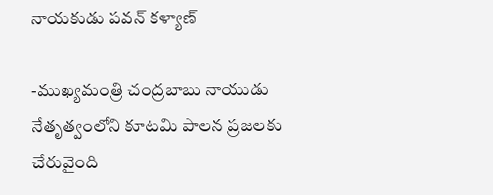నాయకుడు పవన్ కళ్యాణ్

-ముఖ్యమంత్రి చంద్రబాబు నాయుడు  నేతృత్వంలోని కూటమి పాలన ప్రజలకు చేరువైంది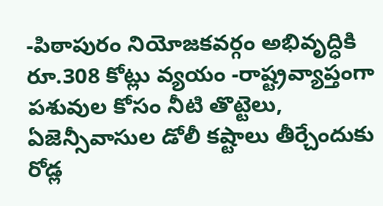-పిఠాపురం నియోజకవర్గం అభివృద్ధికి రూ.308 కోట్లు వ్యయం -రాష్ట్రవ్యాప్తంగా పశువుల కోసం నీటి తొట్టెలు, ఏజెన్సీవాసుల డోలీ కష్టాలు తీర్చేందుకు రోడ్ల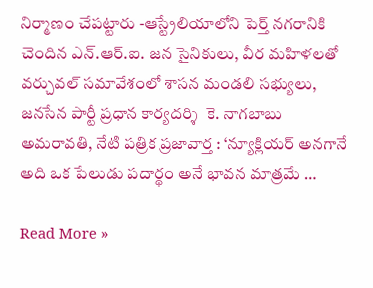నిర్మాణం చేపట్టారు -ఆస్ట్రేలియాలోని పెర్త్ నగరానికి చెందిన ఎన్.ఆర్.ఐ. జన సైనికులు, వీర మహిళలతో వర్చువల్ సమావేశంలో శాసన మండలి సభ్యులు, జనసేన పార్టీ ప్రధాన కార్యదర్శి  కె. నాగబాబు అమరావతి, నేటి పత్రిక ప్రజావార్త : ‘న్యూక్లియర్ అనగానే అది ఒక పేలుడు పదార్థం అనే భావన మాత్రమే …

Read More »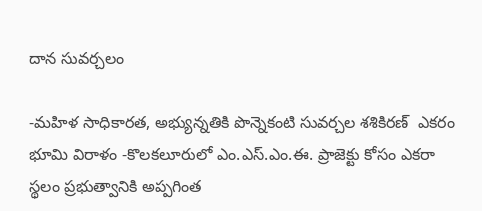దాన సువర్చలం

-మహిళ సాధికారత, అభ్యున్నతికి పొన్నెకంటి సువర్చల శశికిరణ్  ఎకరం భూమి విరాళం -కొలకలూరులో ఎం.ఎస్.ఎం.ఈ. ప్రాజెక్టు కోసం ఎకరా స్థలం ప్రభుత్వానికి అప్పగింత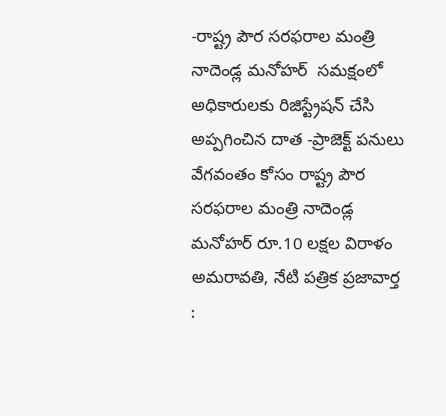-రాష్ట్ర పౌర సరఫరాల మంత్రి నాదెండ్ల మనోహర్  సమక్షంలో అధికారులకు రిజిస్ట్రేషన్ చేసి అప్పగించిన దాత -ప్రాజెక్ట్ పనులు వేగవంతం కోసం రాష్ట్ర పౌర సరఫరాల మంత్రి నాదెండ్ల మనోహర్ రూ.10 లక్షల విరాళం అమరావతి, నేటి పత్రిక ప్రజావార్త :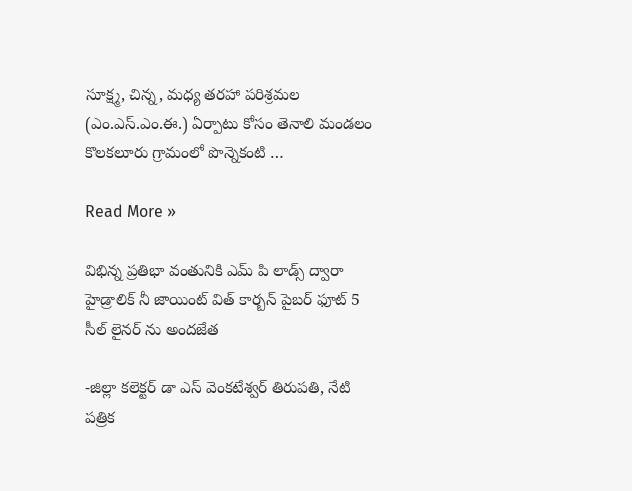సూక్ష్మ, చిన్న, మధ్య తరహా పరిశ్రమల (ఎం.ఎస్.ఎం.ఈ.) ఏర్పాటు కోసం తెనాలి మండలం కొలకలూరు గ్రామంలో పొన్నెకంటి …

Read More »

విభిన్న ప్రతిభా వంతునికి ఎమ్ పి లాడ్స్ ద్వారా హైడ్రాలిక్ నీ జాయింట్ విత్ కార్బన్ పైబర్ ఫూట్ 5 సీల్ లైనర్ ను అందజేత

-జిల్లా కలెక్టర్ డా ఎస్ వెంకటేశ్వర్ తిరుపతి, నేటి పత్రిక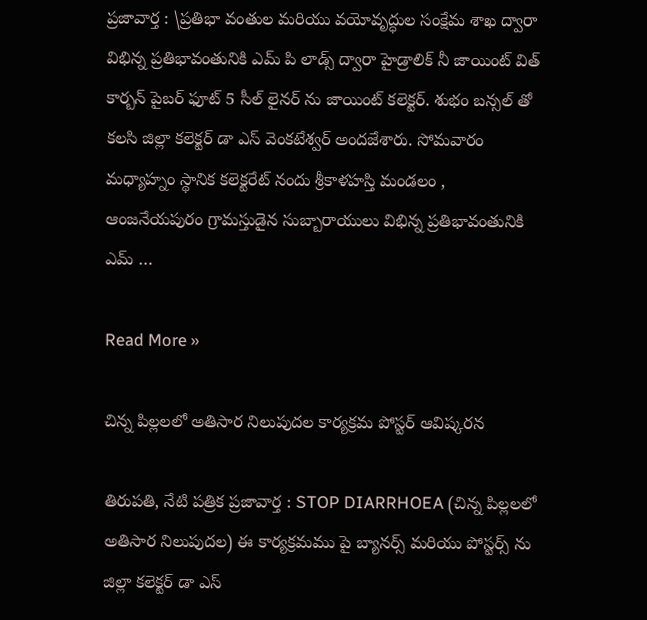ప్రజావార్త : \ప్రతిభా వంతుల మరియు వయోవృద్ధుల సంక్షేమ శాఖ ద్వారా విభిన్న ప్రతిభావంతునికి ఎమ్ పి లాడ్స్ ద్వారా హైడ్రాలిక్ నీ జాయింట్ విత్ కార్బన్ పైబర్ ఫూట్ 5 సీల్ లైనర్ ను జాయింట్ కలెక్టర్. శుభం బన్సల్ తో కలసి జిల్లా కలెక్టర్ డా ఎస్ వెంకటేశ్వర్ అందజేశారు. సోమవారం మధ్యాహ్నం స్థానిక కలెక్టరేట్ నందు శ్రీకాళహస్తి మండలం , ఆంజనేయపురం గ్రామస్తుడైన సుబ్బారాయులు విభిన్న ప్రతిభావంతునికి ఎమ్ …

Read More »

చిన్న పిల్లలలో అతిసార నిలుపుదల కార్యక్రమ పోస్టర్ ఆవిష్కరన

తిరుపతి, నేటి పత్రిక ప్రజావార్త : STOP DIARRHOEA (చిన్న పిల్లలలో అతిసార నిలుపుదల) ఈ కార్యక్రమము పై బ్యానర్స్ మరియు పోస్టర్స్ ను జిల్లా కలెక్టర్‌ డా ఎస్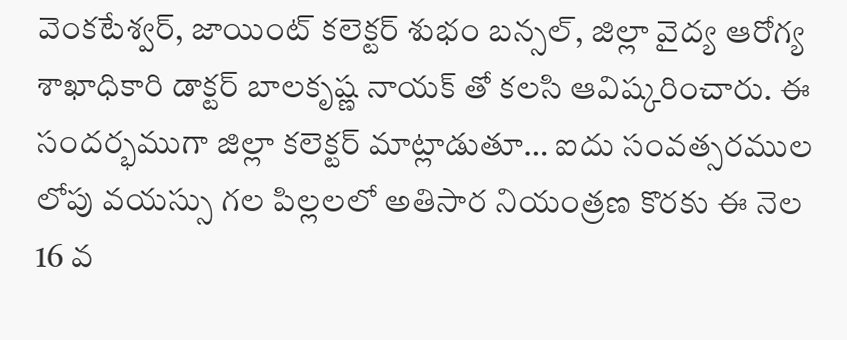వెంకటేశ్వర్, జాయింట్ కలెక్టర్ శుభం బన్సల్‌, జిల్లా వైద్య ఆరోగ్య శాఖాధికారి డాక్టర్‌ బాలకృష్ణ నాయక్ తో కలసి ఆవిష్కరించారు. ఈ సందర్భముగా జిల్లా కలెక్టర్ మాట్లాడుతూ… ఐదు సంవత్సరముల లోపు వయస్సు గల పిల్లలలో అతిసార నియంత్రణ కొరకు ఈ నెల 16 వ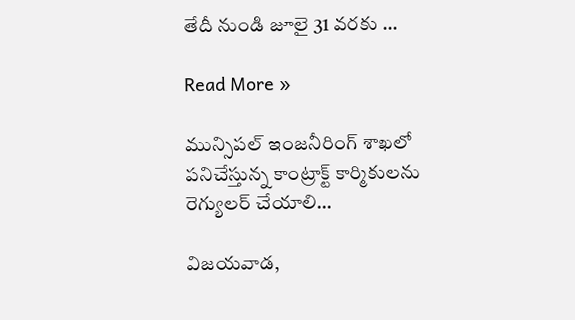తేదీ నుండి జూలై 31 వరకు …

Read More »

మున్సిపల్ ఇంజనీరింగ్ శాఖలో పనిచేస్తున్న కాంట్రాక్ట్ కార్మికులను రెగ్యులర్ చేయాలి…

విజ‌య‌వాడ,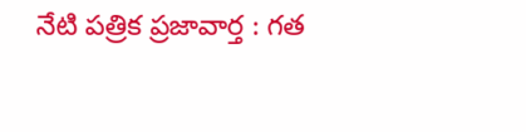నేటి పత్రిక ప్రజావార్త : గత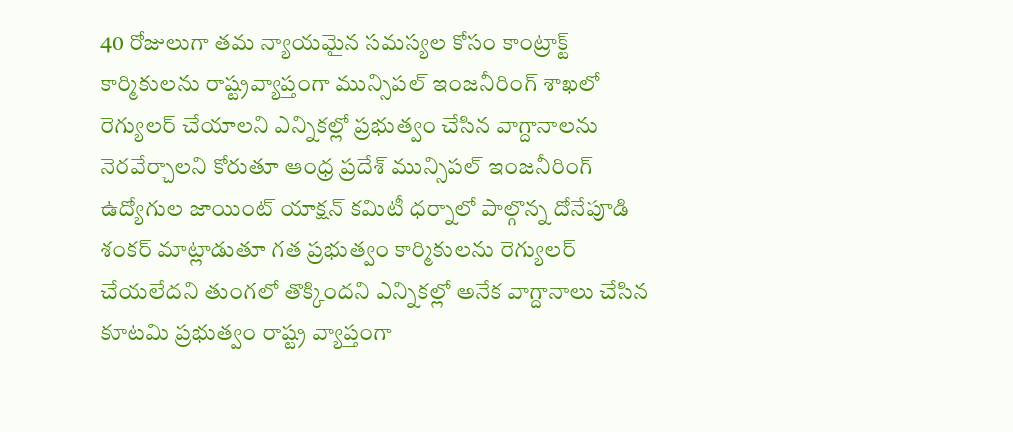40 రోజులుగా తమ న్యాయమైన సమస్యల కోసం కాంట్రాక్ట్ కార్మికులను రాష్ట్రవ్యాప్తంగా మున్సిపల్ ఇంజనీరింగ్ శాఖలో రెగ్యులర్ చేయాలని ఎన్నికల్లో ప్రభుత్వం చేసిన వాగ్దానాలను నెరవేర్చాలని కోరుతూ ఆంధ్ర ప్రదేశ్ మున్సిపల్ ఇంజనీరింగ్ ఉద్యోగుల జాయింట్ యాక్షన్ కమిటీ ధర్నాలో పాల్గొన్న దోనేపూడి శంకర్ మాట్లాడుతూ గత ప్రభుత్వం కార్మికులను రెగ్యులర్ చేయలేదని తుంగలో తొక్కిందని ఎన్నికల్లో అనేక వాగ్దానాలు చేసిన కూటమి ప్రభుత్వం రాష్ట్ర వ్యాప్తంగా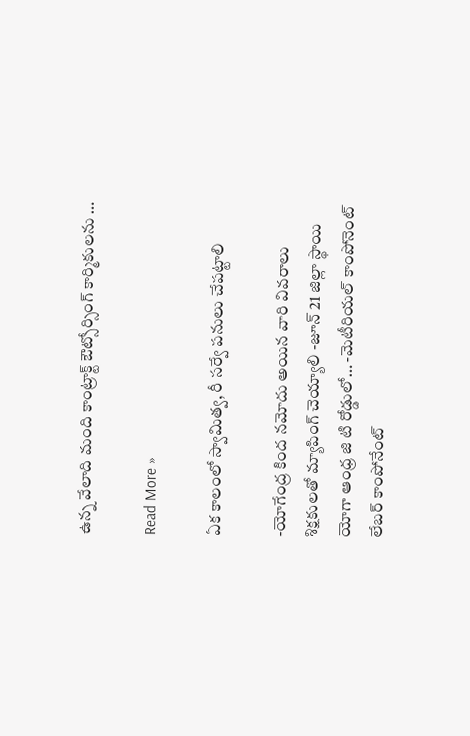ఉన్న వేలాది మంది కాంట్రాక్ట్ ఔట్సోర్సింగ్ కార్మికులను …

Read More »

ఏక కాలంలో స్వామిత్వ, రీ సర్వే పనులు చేపట్టాలి

-యోగేంద్ర కింద నమోదు అయిన వారి వివరాలు శిక్షకులతో మ్యాపింగ్ చెయ్యాలి -జూన్ 21 జిల్లా స్థాయి యోగా ఆంధ్ర జి టి రోడ్డులో… -మెటీరియల్ కాంపోనెంట్ లేబర్ కాంపోనేంట్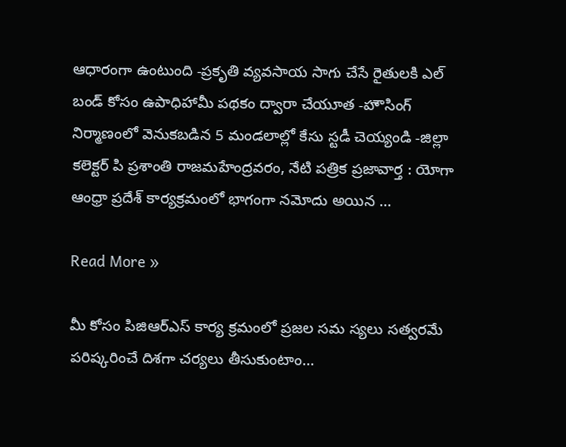ఆధారంగా ఉంటుంది -ప్రకృతి వ్యవసాయ సాగు చేసే రైతులకి ఎల్ బండ్ కోసం ఉపాధిహామీ పథకం ద్వారా చేయూత -హౌసింగ్ నిర్మాణంలో వెనుకబడిన 5 మండలాల్లో కేసు స్టడీ చెయ్యండి -జిల్లా కలెక్టర్ పి ప్రశాంతి రాజమహేంద్రవరం, నేటి పత్రిక ప్రజావార్త : యోగా ఆంధ్రా ప్రదేశ్ కార్యక్రమంలో భాగంగా నమోదు అయిన …

Read More »

మీ కోసం పిజిఆర్ఎస్ కార్య క్రమంలో ప్రజల సమ స్యలు సత్వరమే పరిష్కరించే దిశగా చర్యలు తీసుకుంటాం…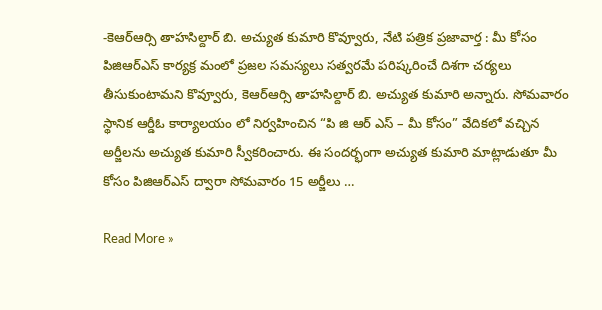-కెఆర్ఆర్సి తాహసిల్దార్ బి. అచ్యుత కుమారి కొవ్వూరు, నేటి పత్రిక ప్రజావార్త : మీ కోసం పిజిఆర్ఎస్ కార్యక్ర మంలో ప్రజల సమస్యలు సత్వరమే పరిష్కరించే దిశగా చర్యలు తీసుకుంటామని కొవ్వూరు, కెఆర్ఆర్సి తాహసిల్దార్ బి. అచ్యుత కుమారి అన్నారు. సోమవారం స్థానిక ఆర్డీఓ కార్యాలయం లో నిర్వహించిన “పి జి ఆర్ ఎస్ – మీ కోసం” వేదికలో వచ్చిన అర్జీలను అచ్యుత కుమారి స్వీకరించారు. ఈ సందర్భంగా అచ్యుత కుమారి మాట్లాడుతూ మీ కోసం పిజిఆర్ఎస్ ద్వారా సోమవారం 15 అర్జీలు …

Read More »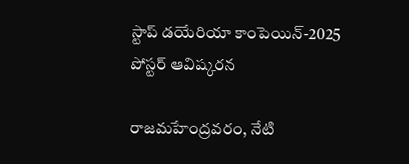స్టాప్ డయేరియా కాంపెయిన్-2025 పోస్టర్ ఆవిష్కరన

రాజమహేంద్రవరం, నేటి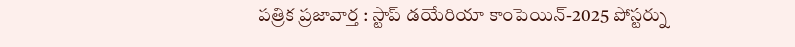పత్రిక ప్రజావార్త : స్టాప్ డయేరియా కాంపెయిన్-2025 పోస్టర్ను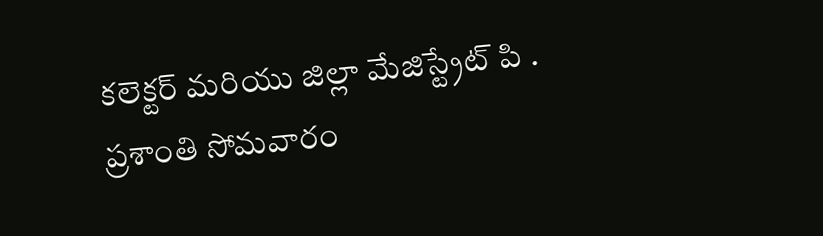కలెక్టర్ మరియు జిల్లా మేజిస్ట్రేట్ పి . ప్రశాంతి సోమవారం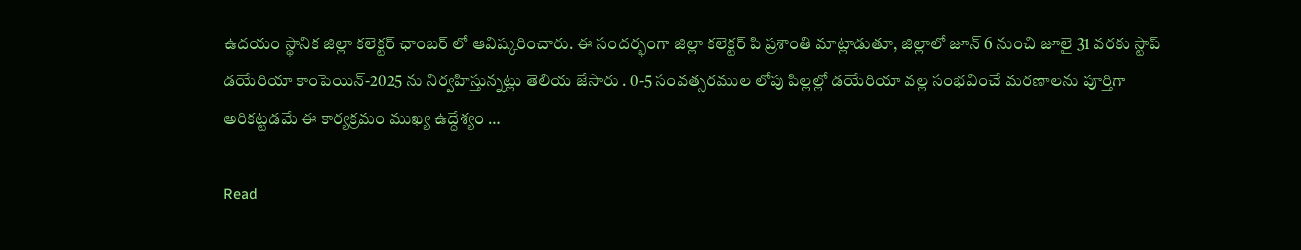ఉదయం స్థానిక జిల్లా కలెక్టర్ ఛాంబర్ లో ఆవిష్కరించారు. ఈ సందర్భంగా జిల్లా కలెక్టర్ పి ప్రశాంతి మాట్లాడుతూ, జిల్లాలో జూన్ 6 నుంచి జూలై 31 వరకు స్టాప్ డయేరియా కాంపెయిన్-2025 ను నిర్వహిస్తున్నట్లు తెలియ జేసారు . 0-5 సంవత్సరముల లోపు పిల్లల్లో డయేరియా వల్ల సంభవించే మరణాలను పూర్తిగా అరికట్టడమే ఈ కార్యక్రమం ముఖ్య ఉద్దేశ్యం …

Read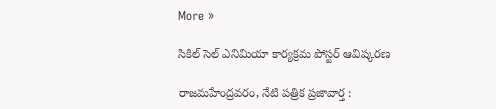More »

సికిల్ సెల్ ఎనిమియా కార్యక్రమ పోస్టర్ ఆవిష్కరణ

రాజమహేంద్రవరం, నేటి పత్రిక ప్రజావార్త :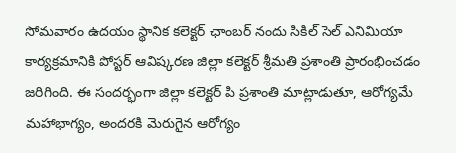సోమవారం ఉదయం స్థానిక కలెక్టర్ ఛాంబర్ నందు సికిల్ సెల్ ఎనిమియా కార్యక్రమానికి పోస్టర్ ఆవిష్కరణ జిల్లా కలెక్టర్ శ్రీమతి ప్రశాంతి ప్రారంభించడం జరిగింది. ఈ సందర్భంగా జిల్లా కలెక్టర్ పి ప్రశాంతి మాట్లాడుతూ, ఆరోగ్యమే మహాభాగ్యం, అందరకి మెరుగైన ఆరోగ్యం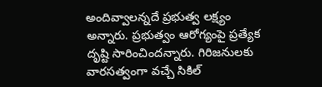అందివ్వాలన్నదే ప్రభుత్వ లక్ష్యం అన్నారు. ప్రభుత్వం ఆరోగ్యంపై ప్రత్యేక దృష్టి సారించిందన్నారు. గిరిజనులకు వారసత్వంగా వచ్చే సికిల్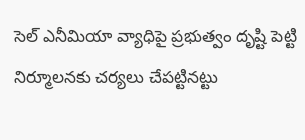సెల్ ఎనీమియా వ్యాధిపై ప్రభుత్వం దృష్టి పెట్టి నిర్మూలనకు చర్యలు చేపట్టినట్టు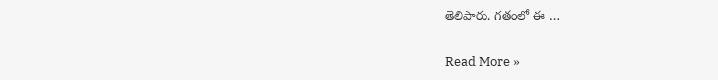తెలిపారు. గతంలో ఈ …

Read More »